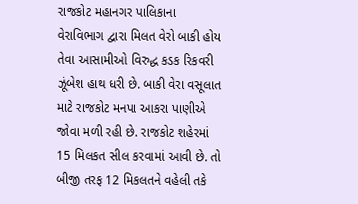રાજકોટ મહાનગર પાલિકાના વેરાવિભાગ દ્વારા મિલત વેરો બાકી હોય તેવા આસામીઓ વિરુદ્ધ કડક રિકવરી ઝૂંબેશ હાથ ધરી છે. બાકી વેરા વસૂલાત માટે રાજકોટ મનપા આકરા પાણીએ જોવા મળી રહી છે. રાજકોટ શહેરમાં 15 મિલકત સીલ કરવામાં આવી છે. તો બીજી તરફ 12 મિકલતને વહેલી તકે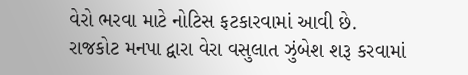વેરો ભરવા માટે નોટિસ ફટકારવામાં આવી છે.
રાજકોટ મનપા દ્વારા વેરા વસુલાત ઝુંબેશ શરૂ કરવામાં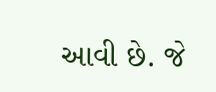આવી છે. જે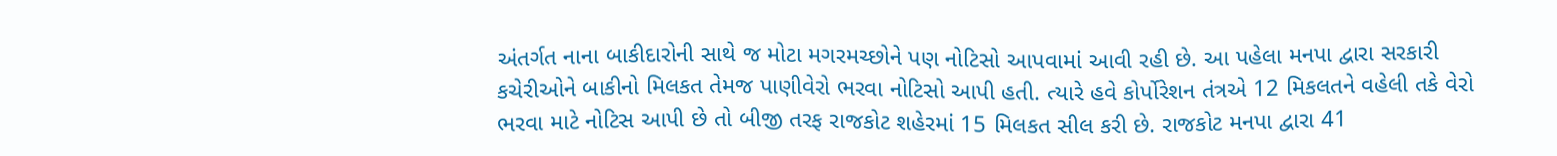અંતર્ગત નાના બાકીદારોની સાથે જ મોટા મગરમચ્છોને પણ નોટિસો આપવામાં આવી રહી છે. આ પહેલા મનપા દ્વારા સરકારી કચેરીઓને બાકીનો મિલકત તેમજ પાણીવેરો ભરવા નોટિસો આપી હતી. ત્યારે હવે કોર્પોરેશન તંત્રએ 12 મિકલતને વહેલી તકે વેરો ભરવા માટે નોટિસ આપી છે તો બીજી તરફ રાજકોટ શહેરમાં 15 મિલકત સીલ કરી છે. રાજકોટ મનપા દ્વારા 41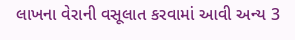લાખના વેરાની વસૂલાત કરવામાં આવી અન્ય 3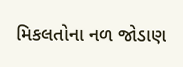મિકલતોના નળ જોડાણ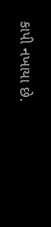કાપી નખાયા છે.